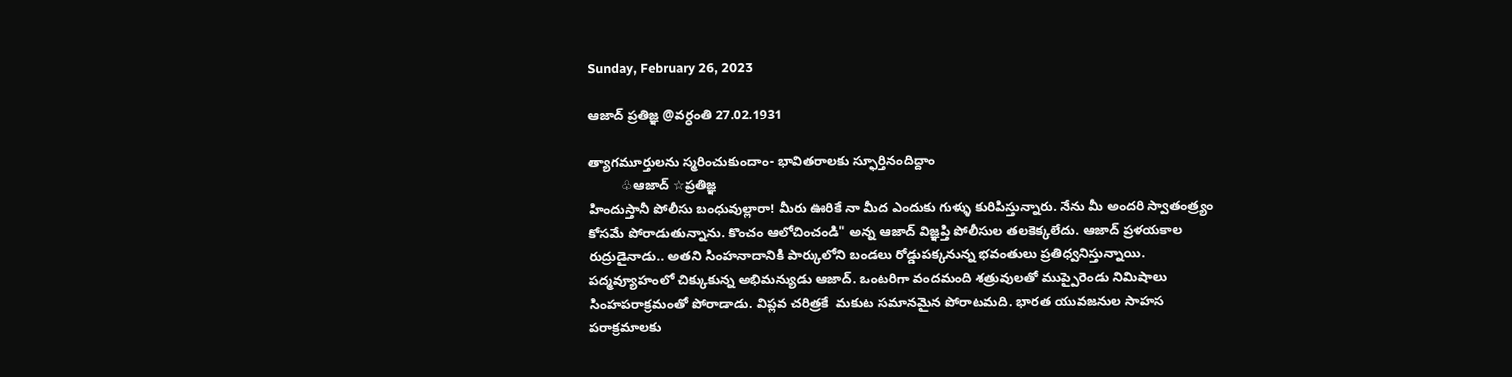Sunday, February 26, 2023

ఆజాద్ ప్రతిజ్ఞ @వర్ధంతి 27.02.1931

త్యాగమూర్తులను స్మరించుకుందాం- భావితరాలకు స్ఫూర్తినందిద్దాం
         ♧ఆజాద్ ☆ప్రతిజ్ఞ
హిందుస్తానీ పోలీసు బంధువుల్లారా! మీరు ఊరికే నా మీద ఎందుకు గుళ్ళు కురిపిస్తున్నారు. నేను మీ అందరి స్వాతంత్ర్యం కోసమే పోరాడుతున్నాను. కొంచం ఆలోచించండి" అన్న ఆజాద్ విజ్ఞప్తి పోలీసుల తలకెక్కలేదు. ఆజాద్ ప్రళయకాల రుద్రుడైనాడు.. అతని సింహనాదానికి పార్కులోని బండలు రోడ్డుపక్కనున్న భవంతులు ప్రతిధ్వనిస్తున్నాయి. పద్మవ్యూహంలో చిక్కుకున్న అభిమన్యుడు ఆజాద్. ఒంటరిగా వందమంది శత్రువులతో ముప్పైరెండు నిమిషాలు సింహపరాక్రమంతో పోరాడాడు. విప్లవ చరిత్రకే  మకుట సమానమైన పోరాటమది. భారత యువజనుల సాహస పరాక్రమాలకు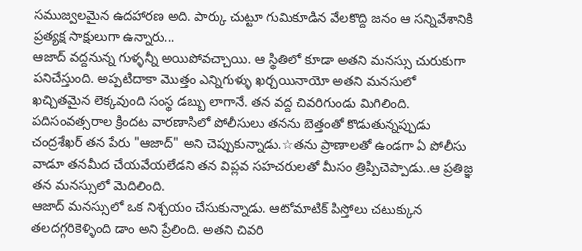సముజ్వలమైన ఉదహారణ అది. పార్కు చుట్టూ గుమికూడిన వేలకొద్ది జనం ఆ సన్నివేశానికి ప్రత్యక్ష సాక్షులుగా ఉన్నారు...
ఆజాద్ వద్దనున్న గుళ్ళన్నీ అయిపోవచ్చాయి. ఆ స్థితిలో కూడా అతని మనస్సు చురుకుగా పనిచేస్తుంది. అప్పటిదాకా మొత్తం ఎన్నిగుళ్ళు ఖర్చయినాయో అతని మనసులో ఖచ్చితమైన లెక్కవుంది సంస్థ డబ్బు లాగానే. తన వద్ద చివరిగుండు మిగిలింది. పదిసంవత్సరాల క్రిందట వారణాసిలో పోలీసులు తనను బెత్తంతో కొడుతున్నప్పుడు చంద్రశేఖర్ తన పేరు "ఆజాద్" అని చెప్పుకున్నాడు.☆తను ప్రాణాలతో ఉండగా ఏ పోలీసు వాడూ తనమీద చేయవేయలేడని తన విప్లవ సహచరులతో మీసం త్రిప్పిచెప్పాడు..ఆ ప్రతిజ్ఞ తన మనస్సులో మెదిలింది.
ఆజాద్ మనస్సులో ఒక నిశ్చయం చేసుకున్నాడు. ఆటోమాటిక్ పిస్తోలు చటుక్కున తలదగ్గరికెళ్ళింది డాం అని ప్రేలింది. అతని చివరి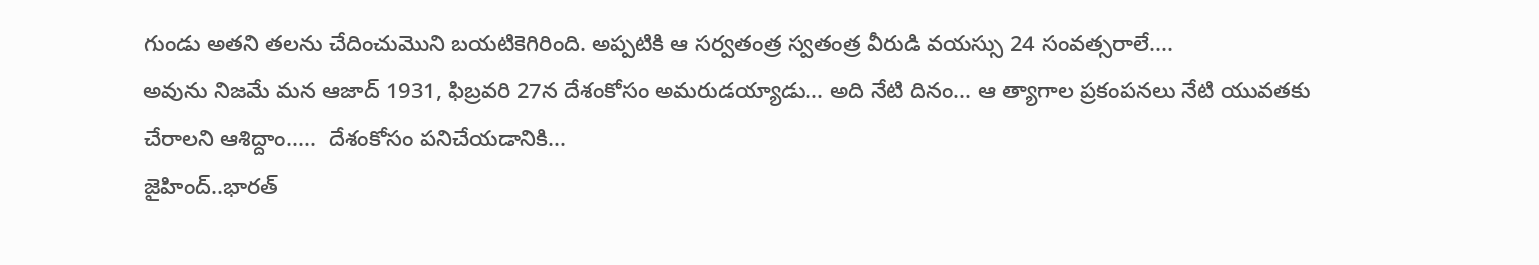గుండు అతని తలను చేదించుమొని బయటికెగిరింది. అప్పటికి ఆ సర్వతంత్ర స్వతంత్ర వీరుడి వయస్సు 24 సంవత్సరాలే....
అవును నిజమే మన ఆజాద్ 1931, ఫిబ్రవరి 27న దేశంకోసం అమరుడయ్యాడు... అది నేటి దినం... ఆ త్యాగాల ప్రకంపనలు నేటి యువతకు చేరాలని ఆశిద్దాం.....  దేశంకోసం పనిచేయడానికి...
జైహింద్..భారత్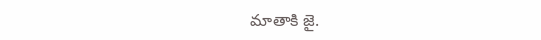మాతాకి జై.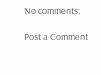No comments:

Post a Comment